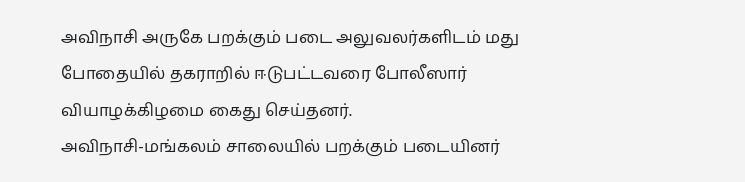அவிநாசி அருகே பறக்கும் படை அலுவலர்களிடம் மது போதையில் தகராறில் ஈடுபட்டவரை போலீஸார் வியாழக்கிழமை கைது செய்தனர்.
அவிநாசி-மங்கலம் சாலையில் பறக்கும் படையினர்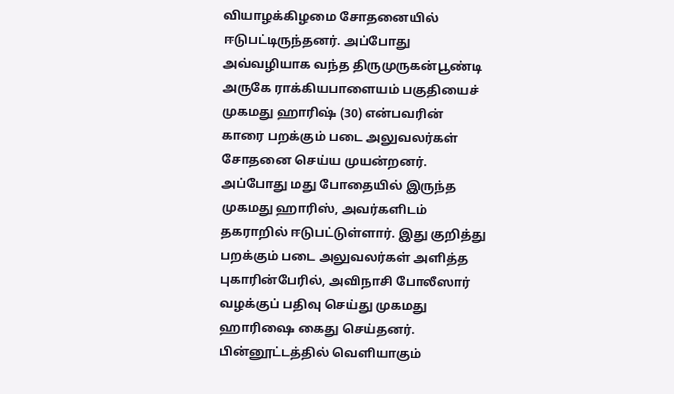வியாழக்கிழமை சோதனையில் ஈடுபட்டிருந்தனர். அப்போது அவ்வழியாக வந்த திருமுருகன்பூண்டி அருகே ராக்கியபாளையம் பகுதியைச் முகமது ஹாரிஷ் (30) என்பவரின் காரை பறக்கும் படை அலுவலர்கள் சோதனை செய்ய முயன்றனர்.
அப்போது மது போதையில் இருந்த முகமது ஹாரிஸ், அவர்களிடம் தகராறில் ஈடுபட்டுள்ளார். இது குறித்து பறக்கும் படை அலுவலர்கள் அளித்த புகாரின்பேரில், அவிநாசி போலீஸார் வழக்குப் பதிவு செய்து முகமது ஹாரிஷை கைது செய்தனர்.
பின்னூட்டத்தில் வெளியாகும்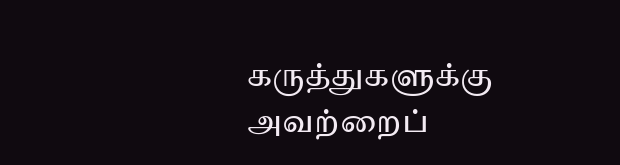கருத்துகளுக்கு அவற்றைப்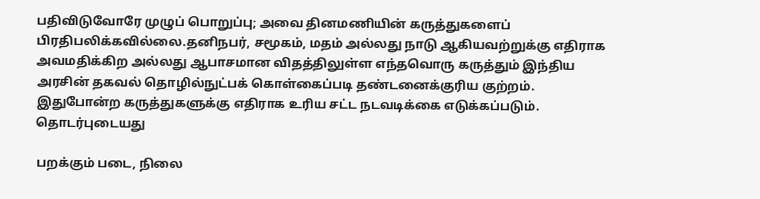பதிவிடுவோரே முழுப் பொறுப்பு; அவை தினமணியின் கருத்துகளைப் பிரதிபலிக்கவில்லை.தனிநபர், சமூகம், மதம் அல்லது நாடு ஆகியவற்றுக்கு எதிராக அவமதிக்கிற அல்லது ஆபாசமான விதத்திலுள்ள எந்தவொரு கருத்தும் இந்திய அரசின் தகவல் தொழில்நுட்பக் கொள்கைப்படி தண்டனைக்குரிய குற்றம். இதுபோன்ற கருத்துகளுக்கு எதிராக உரிய சட்ட நடவடிக்கை எடுக்கப்படும்.
தொடர்புடையது

பறக்கும் படை, நிலை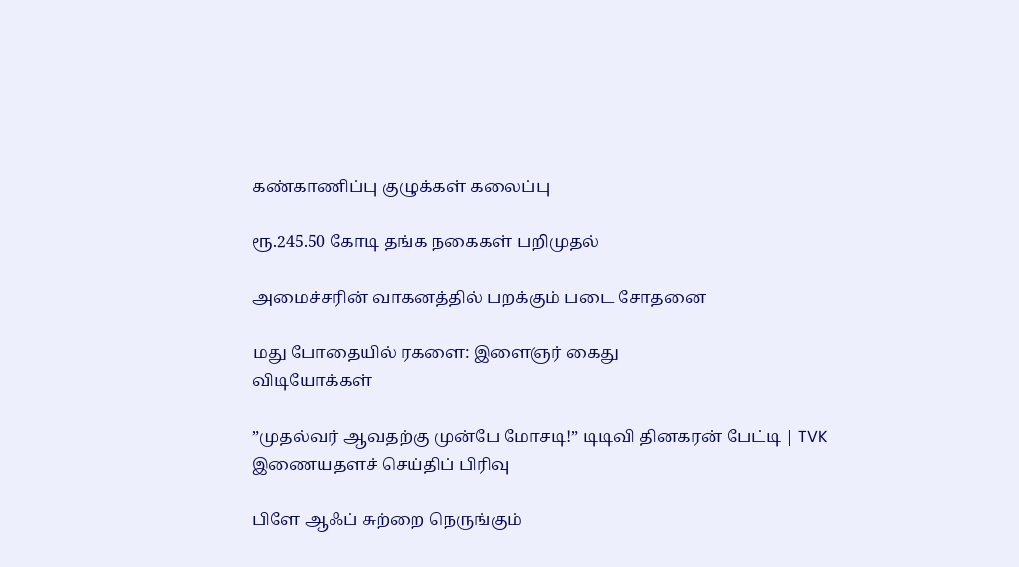கண்காணிப்பு குழுக்கள் கலைப்பு

ரூ.245.50 கோடி தங்க நகைகள் பறிமுதல்

அமைச்சரின் வாகனத்தில் பறக்கும் படை சோதனை

மது போதையில் ரகளை: இளைஞர் கைது
விடியோக்கள்

”முதல்வர் ஆவதற்கு முன்பே மோசடி!” டிடிவி தினகரன் பேட்டி | TVK
இணையதளச் செய்திப் பிரிவு

பிளே ஆஃப் சுற்றை நெருங்கும்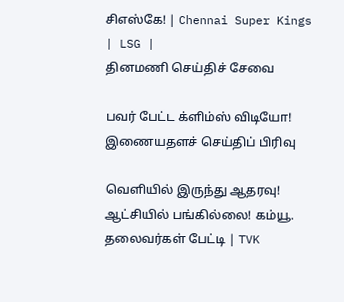சிஎஸ்கே! | Chennai Super Kings | LSG |
தினமணி செய்திச் சேவை

பவர் பேட்ட க்ளிம்ஸ் விடியோ!
இணையதளச் செய்திப் பிரிவு

வெளியில் இருந்து ஆதரவு! ஆட்சியில் பங்கில்லை! கம்யூ. தலைவர்கள் பேட்டி | TVK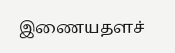இணையதளச்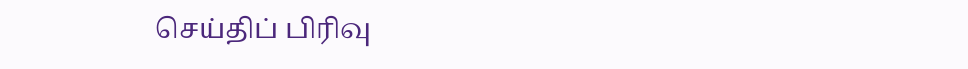செய்திப் பிரிவு